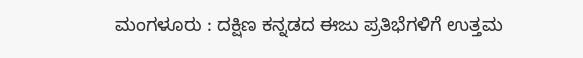ಮಂಗಳೂರು : ದಕ್ಷಿಣ ಕನ್ನಡದ ಈಜು ಪ್ರತಿಭೆಗಳಿಗೆ ಉತ್ತಮ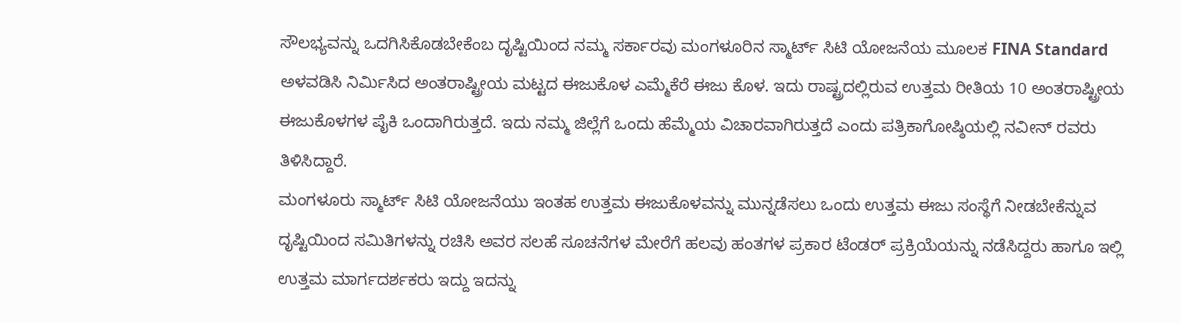ಸೌಲಭ್ಯವನ್ನು ಒದಗಿಸಿಕೊಡಬೇಕೆಂಬ ದೃಷ್ಟಿಯಿಂದ ನಮ್ಮ ಸರ್ಕಾರವು ಮಂಗಳೂರಿನ ಸ್ಮಾರ್ಟ್ ಸಿಟಿ ಯೋಜನೆಯ ಮೂಲಕ FINA Standard ಅಳವಡಿಸಿ ನಿರ್ಮಿಸಿದ ಅಂತರಾಷ್ಟ್ರೀಯ ಮಟ್ಟದ ಈಜುಕೊಳ ಎಮ್ಮೆಕೆರೆ ಈಜು ಕೊಳ. ಇದು ರಾಷ್ಟ್ರದಲ್ಲಿರುವ ಉತ್ತಮ ರೀತಿಯ 10 ಅಂತರಾಷ್ಟ್ರೀಯ ಈಜುಕೊಳಗಳ ಪೈಕಿ ಒಂದಾಗಿರುತ್ತದೆ. ಇದು ನಮ್ಮ ಜಿಲ್ಲೆಗೆ ಒಂದು ಹೆಮ್ಮೆಯ ವಿಚಾರವಾಗಿರುತ್ತದೆ ಎಂದು ಪತ್ರಿಕಾಗೋಷ್ಠಿಯಲ್ಲಿ ನವೀನ್ ರವರು ತಿಳಿಸಿದ್ದಾರೆ.
ಮಂಗಳೂರು ಸ್ಮಾರ್ಟ್ ಸಿಟಿ ಯೋಜನೆಯು ಇಂತಹ ಉತ್ತಮ ಈಜುಕೊಳವನ್ನು ಮುನ್ನಡೆಸಲು ಒಂದು ಉತ್ತಮ ಈಜು ಸಂಸ್ಥೆಗೆ ನೀಡಬೇಕೆನ್ನುವ ದೃಷ್ಟಿಯಿಂದ ಸಮಿತಿಗಳನ್ನು ರಚಿಸಿ ಅವರ ಸಲಹೆ ಸೂಚನೆಗಳ ಮೇರೆಗೆ ಹಲವು ಹಂತಗಳ ಪ್ರಕಾರ ಟೆಂಡರ್ ಪ್ರಕ್ರಿಯೆಯನ್ನು ನಡೆಸಿದ್ದರು ಹಾಗೂ ಇಲ್ಲಿ ಉತ್ತಮ ಮಾರ್ಗದರ್ಶಕರು ಇದ್ದು ಇದನ್ನು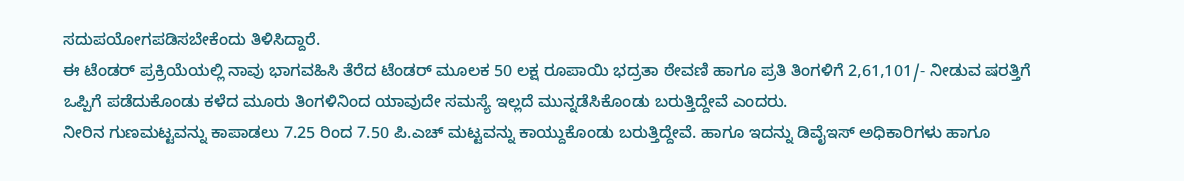ಸದುಪಯೋಗಪಡಿಸಬೇಕೆಂದು ತಿಳಿಸಿದ್ದಾರೆ.
ಈ ಟೆಂಡರ್ ಪ್ರಕ್ರಿಯೆಯಲ್ಲಿ ನಾವು ಭಾಗವಹಿಸಿ ತೆರೆದ ಟೆಂಡರ್ ಮೂಲಕ 50 ಲಕ್ಷ ರೂಪಾಯಿ ಭದ್ರತಾ ಠೇವಣಿ ಹಾಗೂ ಪ್ರತಿ ತಿಂಗಳಿಗೆ 2,61,101/- ನೀಡುವ ಷರತ್ತಿಗೆ ಒಪ್ಪಿಗೆ ಪಡೆದುಕೊಂಡು ಕಳೆದ ಮೂರು ತಿಂಗಳಿನಿಂದ ಯಾವುದೇ ಸಮಸ್ಯೆ ಇಲ್ಲದೆ ಮುನ್ನಡೆಸಿಕೊಂಡು ಬರುತ್ತಿದ್ದೇವೆ ಎಂದರು.
ನೀರಿನ ಗುಣಮಟ್ಟವನ್ನು ಕಾಪಾಡಲು 7.25 ರಿಂದ 7.50 ಪಿ.ಎಚ್ ಮಟ್ಟವನ್ನು ಕಾಯ್ದುಕೊಂಡು ಬರುತ್ತಿದ್ದೇವೆ. ಹಾಗೂ ಇದನ್ನು ಡಿವೈಇಸ್ ಅಧಿಕಾರಿಗಳು ಹಾಗೂ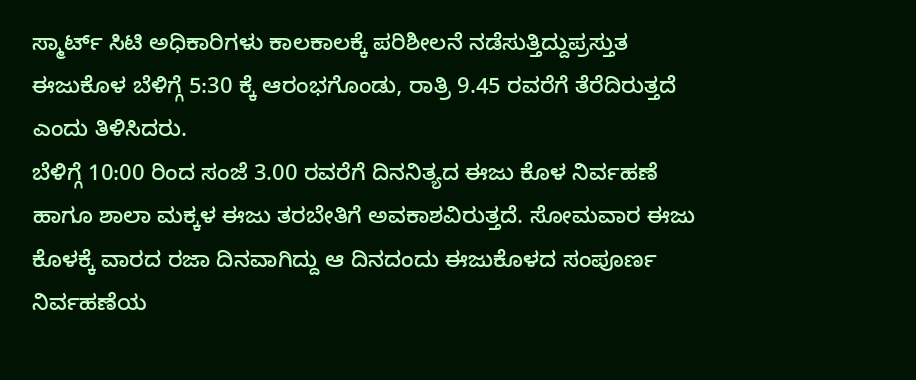ಸ್ಮಾರ್ಟ್ ಸಿಟಿ ಅಧಿಕಾರಿಗಳು ಕಾಲಕಾಲಕ್ಕೆ ಪರಿಶೀಲನೆ ನಡೆಸುತ್ತಿದ್ದುಪ್ರಸ್ತುತ ಈಜುಕೊಳ ಬೆಳಿಗ್ಗೆ 5:30 ಕ್ಕೆ ಆರಂಭಗೊಂಡು, ರಾತ್ರಿ 9.45 ರವರೆಗೆ ತೆರೆದಿರುತ್ತದೆ ಎಂದು ತಿಳಿಸಿದರು.
ಬೆಳಿಗ್ಗೆ 10:00 ರಿಂದ ಸಂಜೆ 3.00 ರವರೆಗೆ ದಿನನಿತ್ಯದ ಈಜು ಕೊಳ ನಿರ್ವಹಣೆ ಹಾಗೂ ಶಾಲಾ ಮಕ್ಕಳ ಈಜು ತರಬೇತಿಗೆ ಅವಕಾಶವಿರುತ್ತದೆ. ಸೋಮವಾರ ಈಜು ಕೊಳಕ್ಕೆ ವಾರದ ರಜಾ ದಿನವಾಗಿದ್ದು ಆ ದಿನದಂದು ಈಜುಕೊಳದ ಸಂಪೂರ್ಣ ನಿರ್ವಹಣೆಯ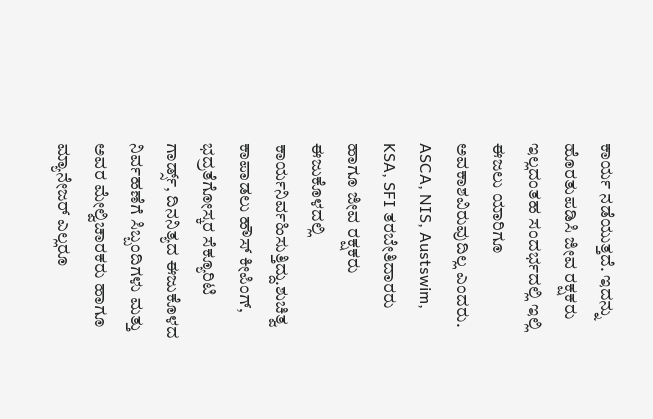ಕಾರ್ಯ ನಡೆಯುತ್ತದೆ. ಇದನ್ನು ಹೊರತುಪಡಿಸಿ ಜೀವ ರಕ್ಷಕರು ಇಲ್ಲದಂತಹ ಸಂದರ್ಭದಲ್ಲಿ ಇಲ್ಲಿ ಈಜಲು ಯಾರಿಗೂ ಅವಕಾಶವಿರುವುದಿಲ್ಲ ಎಂದರು.
ASCA, NIS, Austswim, KSA, SFI ತರಬೇತಿದಾರರು ಹಾಗೂ ಜೀವ ರಕ್ಷಕರು ಈಜುಕೊಳದಲ್ಲಿ ಕಾರ್ಯನಿರ್ವಹಿಸುತ್ತಿದ್ದು.ಶುಚಿತ್ವ ಕಾಪಾಡಲು ಹೌಸ್ ಕೀಪಿಂಗ್, ಭದ್ರತೆಗೋಸ್ಕರ ಸೆಕ್ಯೂರಿಟಿ ಗಾರ್ಡ್ಸ್, ದಿನನಿತ್ಯದ ಈಜುಕೊಳದ ನಿರ್ವಹಣೆಗೆ ಸಿಬ್ಬಂದಿಗಳು ಮತ್ತು ಅವರ ಮೇಲ್ವಿಚಾರಕರು ಹಾಗೂ ಮ್ಯಾನೇಜರ್ ಎಲ್ಲರೂ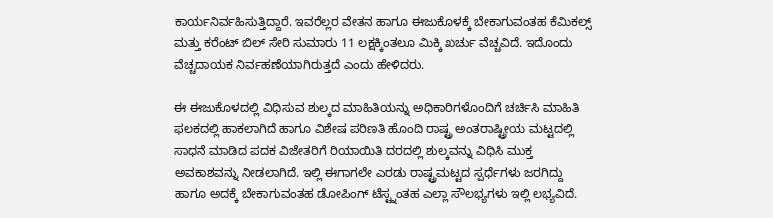ಕಾರ್ಯನಿರ್ವಹಿಸುತ್ತಿದ್ದಾರೆ. ಇವರೆಲ್ಲರ ವೇತನ ಹಾಗೂ ಈಜುಕೊಳಕ್ಕೆ ಬೇಕಾಗುವಂತಹ ಕೆಮಿಕಲ್ಸ್ ಮತ್ತು ಕರೆಂಟ್ ಬಿಲ್ ಸೇರಿ ಸುಮಾರು 11 ಲಕ್ಷಕ್ಕಿಂತಲೂ ಮಿಕ್ಕಿ ಖರ್ಚು ವೆಚ್ಚವಿದೆ. ಇದೊಂದು ವೆಚ್ಚದಾಯಕ ನಿರ್ವಹಣೆಯಾಗಿರುತ್ತದೆ ಎಂದು ಹೇಳಿದರು.

ಈ ಈಜುಕೊಳದಲ್ಲಿ ವಿಧಿಸುವ ಶುಲ್ಕದ ಮಾಹಿತಿಯನ್ನು ಅಧಿಕಾರಿಗಳೊಂದಿಗೆ ಚರ್ಚಿಸಿ ಮಾಹಿತಿ ಫಲಕದಲ್ಲಿ ಹಾಕಲಾಗಿದೆ ಹಾಗೂ ವಿಶೇಷ ಪರಿಣತಿ ಹೊಂದಿ ರಾಷ್ಟ್ರ ಅಂತರಾಷ್ಟ್ರೀಯ ಮಟ್ಟದಲ್ಲಿ ಸಾಧನೆ ಮಾಡಿದ ಪದಕ ವಿಜೇತರಿಗೆ ರಿಯಾಯಿತಿ ದರದಲ್ಲಿ ಶುಲ್ಕವನ್ನು ವಿಧಿಸಿ ಮುಕ್ತ ಅವಕಾಶವನ್ನು ನೀಡಲಾಗಿದೆ. ಇಲ್ಲಿ ಈಗಾಗಲೇ ಎರಡು ರಾಷ್ಟ್ರಮಟ್ಟದ ಸ್ಪರ್ಧೆಗಳು ಜರಗಿದ್ದು ಹಾಗೂ ಅದಕ್ಕೆ ಬೇಕಾಗುವಂತಹ ಡೋಪಿಂಗ್ ಟೆಸ್ಟ್ನಂತಹ ಎಲ್ಲಾ ಸೌಲಭ್ಯಗಳು ಇಲ್ಲಿ ಲಭ್ಯವಿದೆ.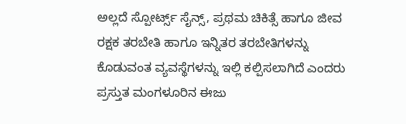ಅಲ್ಲದೆ ಸ್ಪೋರ್ಟ್ಸ್ ಸೈನ್ಸ್, ಪ್ರಥಮ ಚಿಕಿತ್ಸೆ ಹಾಗೂ ಜೀವ ರಕ್ಷಕ ತರಬೇತಿ ಹಾಗೂ ಇನ್ನಿತರ ತರಬೇತಿಗಳನ್ನು ಕೊಡುವಂತ ವ್ಯವಸ್ಥೆಗಳನ್ನು ಇಲ್ಲಿ ಕಲ್ಪಿಸಲಾಗಿದೆ ಎಂದರು
ಪ್ರಸ್ತುತ ಮಂಗಳೂರಿನ ಈಜು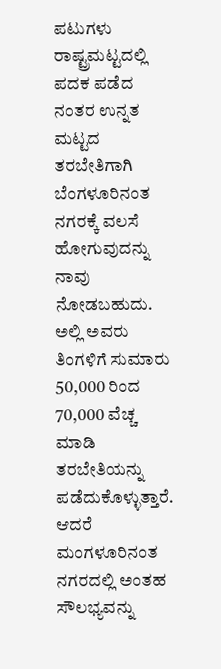ಪಟುಗಳು ರಾಷ್ಟ್ರಮಟ್ಟದಲ್ಲಿ ಪದಕ ಪಡೆದ ನಂತರ ಉನ್ನತ ಮಟ್ಟದ ತರಬೇತಿಗಾಗಿ ಬೆಂಗಳೂರಿನಂತ ನಗರಕ್ಕೆ ವಲಸೆ ಹೋಗುವುದನ್ನು ನಾವು ನೋಡಬಹುದು. ಅಲ್ಲಿ ಅವರು ತಿಂಗಳಿಗೆ ಸುಮಾರು 50,000 ರಿಂದ 70,000 ವೆಚ್ಚ ಮಾಡಿ ತರಬೇತಿಯನ್ನು ಪಡೆದುಕೊಳ್ಳುತ್ತಾರೆ. ಆದರೆ ಮಂಗಳೂರಿನಂತ ನಗರದಲ್ಲಿ ಅಂತಹ ಸೌಲಭ್ಯವನ್ನು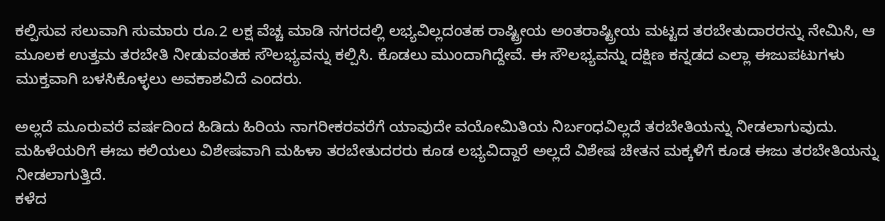ಕಲ್ಪಿಸುವ ಸಲುವಾಗಿ ಸುಮಾರು ರೂ.2 ಲಕ್ಷ ವೆಚ್ಚ ಮಾಡಿ ನಗರದಲ್ಲಿ ಲಭ್ಯವಿಲ್ಲದಂತಹ ರಾಷ್ಟ್ರೀಯ ಅಂತರಾಷ್ಟ್ರೀಯ ಮಟ್ಟದ ತರಬೇತುದಾರರನ್ನು ನೇಮಿಸಿ, ಆ ಮೂಲಕ ಉತ್ತಮ ತರಬೇತಿ ನೀಡುವಂತಹ ಸೌಲಭ್ಯವನ್ನು ಕಲ್ಪಿಸಿ. ಕೊಡಲು ಮುಂದಾಗಿದ್ದೇವೆ. ಈ ಸೌಲಭ್ಯವನ್ನು ದಕ್ಷಿಣ ಕನ್ನಡದ ಎಲ್ಲಾ ಈಜುಪಟುಗಳು ಮುಕ್ತವಾಗಿ ಬಳಸಿಕೊಳ್ಳಲು ಅವಕಾಶವಿದೆ ಎಂದರು.

ಅಲ್ಲದೆ ಮೂರುವರೆ ವರ್ಷದಿಂದ ಹಿಡಿದು ಹಿರಿಯ ನಾಗರೀಕರವರೆಗೆ ಯಾವುದೇ ವಯೋಮಿತಿಯ ನಿರ್ಬಂಧವಿಲ್ಲದೆ ತರಬೇತಿಯನ್ನು ನೀಡಲಾಗುವುದು. ಮಹಿಳೆಯರಿಗೆ ಈಜು ಕಲಿಯಲು ವಿಶೇಷವಾಗಿ ಮಹಿಳಾ ತರಬೇತುದರರು ಕೂಡ ಲಭ್ಯವಿದ್ದಾರೆ ಅಲ್ಲದೆ ವಿಶೇಷ ಚೇತನ ಮಕ್ಕಳಿಗೆ ಕೂಡ ಈಜು ತರಬೇತಿಯನ್ನು ನೀಡಲಾಗುತ್ತಿದೆ.
ಕಳೆದ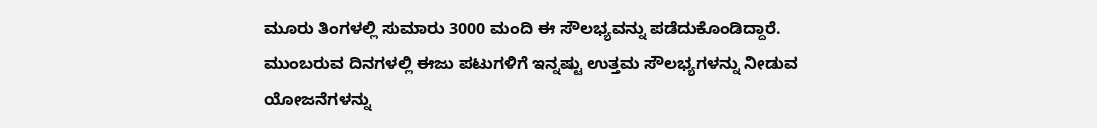ಮೂರು ತಿಂಗಳಲ್ಲಿ ಸುಮಾರು 3000 ಮಂದಿ ಈ ಸೌಲಭ್ಯವನ್ನು ಪಡೆದುಕೊಂಡಿದ್ದಾರೆ. ಮುಂಬರುವ ದಿನಗಳಲ್ಲಿ ಈಜು ಪಟುಗಳಿಗೆ ಇನ್ನಷ್ಟು ಉತ್ತಮ ಸೌಲಭ್ಯಗಳನ್ನು ನೀಡುವ ಯೋಜನೆಗಳನ್ನು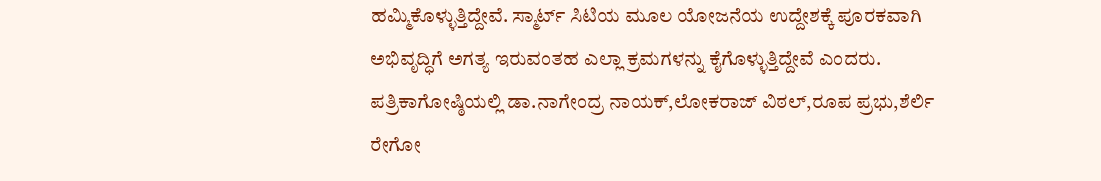ಹಮ್ಮಿಕೊಳ್ಳುತ್ತಿದ್ದೇವೆ. ಸ್ಮಾರ್ಟ್ ಸಿಟಿಯ ಮೂಲ ಯೋಜನೆಯ ಉದ್ದೇಶಕ್ಕೆ ಪೂರಕವಾಗಿ ಅಭಿವೃದ್ಧಿಗೆ ಅಗತ್ಯ ಇರುವಂತಹ ಎಲ್ಲಾ ಕ್ರಮಗಳನ್ನು ಕೈಗೊಳ್ಳುತ್ತಿದ್ದೇವೆ ಎಂದರು.
ಪತ್ರಿಕಾಗೋಷ್ಠಿಯಲ್ಲಿ ಡಾ.ನಾಗೇಂದ್ರ ನಾಯಕ್,ಲೋಕರಾಜ್ ವಿಠಲ್,ರೂಪ ಪ್ರಭು,ಶೆರ್ಲಿ ರೇಗೋ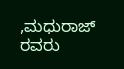,ಮಧುರಾಜ್ ರವರು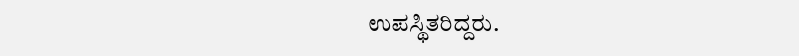ಉಪಸ್ಥಿತರಿದ್ದರು.